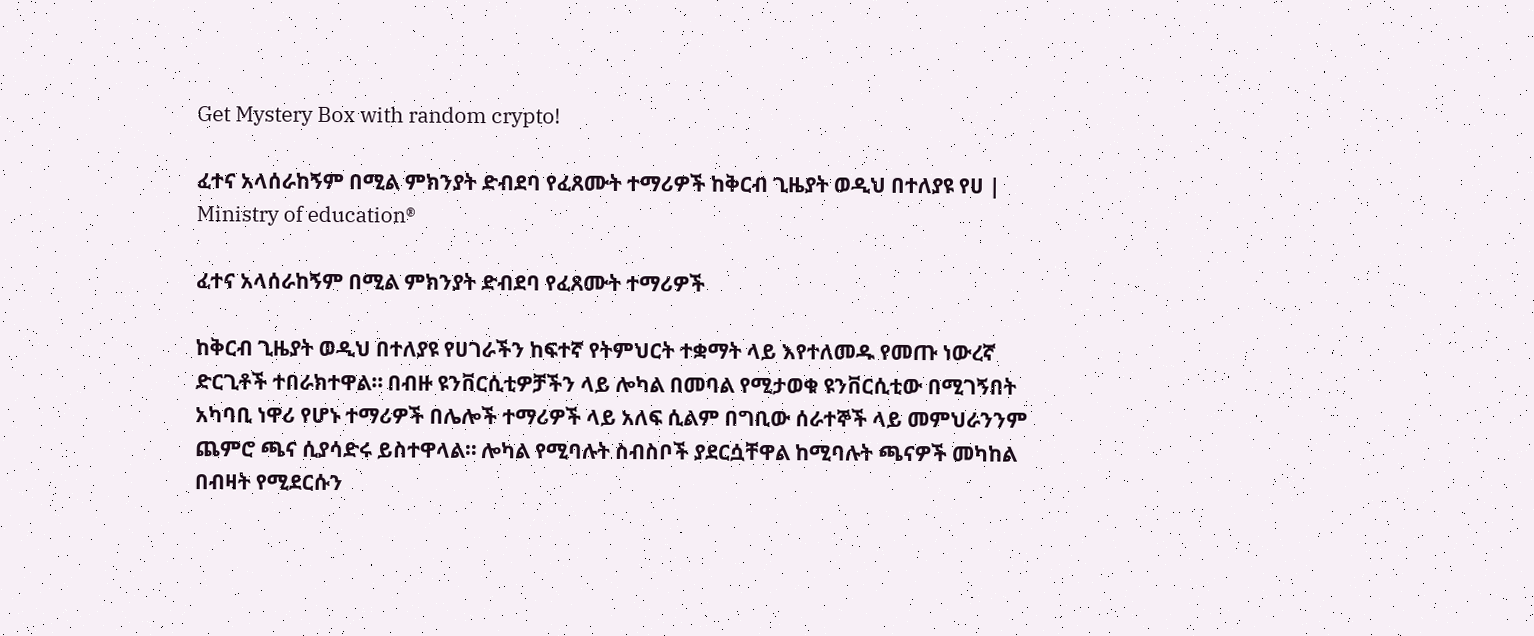Get Mystery Box with random crypto!

ፈተና አላሰራከኝም በሚል ምክንያት ድብደባ የፈጸሙት ተማሪዎች ከቅርብ ጊዜያት ወዲህ በተለያዩ የሀ | Ministry of education®

ፈተና አላሰራከኝም በሚል ምክንያት ድብደባ የፈጸሙት ተማሪዎች

ከቅርብ ጊዜያት ወዲህ በተለያዩ የሀገራችን ከፍተኛ የትምህርት ተቋማት ላይ እየተለመዱ የመጡ ነውረኛ ድርጊቶች ተበራክተዋል። በብዙ ዩንቨርሲቲዎቻችን ላይ ሎካል በመባል የሚታወቁ ዩንቨርሲቲው በሚገኝበት አካባቢ ነዋሪ የሆኑ ተማሪዎች በሌሎች ተማሪዎች ላይ አለፍ ሲልም በግቢው ሰራተኞች ላይ መምህራንንም ጨምሮ ጫና ሲያሳድሩ ይስተዋላል። ሎካል የሚባሉት ስብስቦች ያደርሷቸዋል ከሚባሉት ጫናዎች መካከል በብዛት የሚደርሱን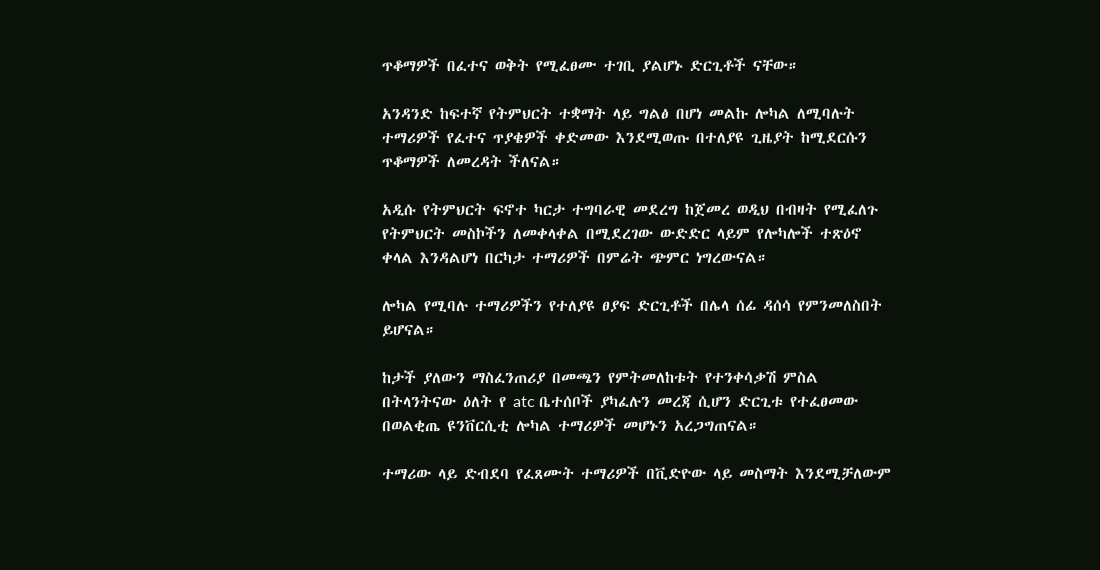ጥቆማዎች በፈተና ወቅት የሚፈፀሙ ተገቢ ያልሆኑ ድርጊቶች ናቸው።

አንዳንድ ከፍተኛ የትምህርት ተቋማት ላይ ግልፅ በሆነ መልኩ ሎካል ለሚባሉት ተማሪዎች የፈተና ጥያቄዎች ቀድመው እንደሚወጡ በተለያዩ ጊዜያት ከሚደርሱን ጥቆማዎች ለመረዳት ችለናል።

አዲሱ የትምህርት ፍኖተ ካርታ ተግባራዊ መደረግ ከጀመረ ወዲህ በብዛት የሚፈለጉ የትምህርት መስኮችን ለመቀላቀል በሚደረገው ውድድር ላይም የሎካሎች ተጽዕኖ ቀላል እንዳልሆነ በርካታ ተማሪዎች በምሬት ጭምር ነግረውናል።

ሎካል የሚባሉ ተማሪዎችን የተለያዩ ፀያፍ ድርጊቶች በሌላ ሰፊ ዳሰሳ የምንመለስበት ይሆናል።

ከታች ያለውን ማስፈንጠሪያ በመጫን የምትመለከቱት የተንቀሳቃሽ ምስል በትላንትናው ዕለት የ atc ቤተሰቦች ያካፈሉን መረጃ ሲሆን ድርጊቱ የተፈፀመው በወልቂጤ ዩንቨርሲቲ ሎካል ተማሪዎች መሆኑን አረጋግጠናል።

ተማሪው ላይ ድብደባ የፈጸሙት ተማሪዎች በቪድዮው ላይ መስማት እንደሚቻለውም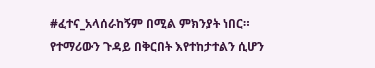#ፈተና_አላሰራከኝም በሚል ምክንያት ነበር። የተማሪውን ጉዳይ በቅርበት እየተከታተልን ሲሆን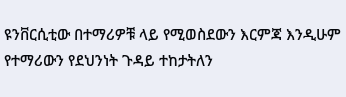ዩንቨርሲቲው በተማሪዎቹ ላይ የሚወስደውን እርምጃ እንዲሁም የተማሪውን የደህንነት ጉዳይ ተከታትለን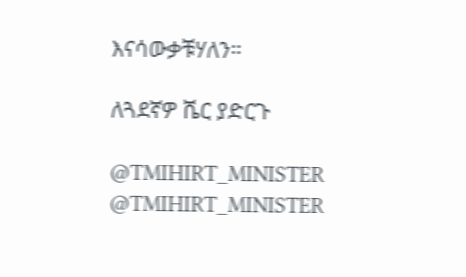እናሳውቃቹሃለን።

ለጓደኛዎ ሼር ያድርጉ

@TMIHIRT_MINISTER
@TMIHIRT_MINISTER